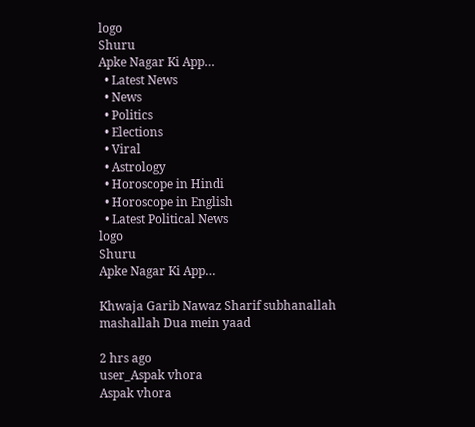logo
Shuru
Apke Nagar Ki App…
  • Latest News
  • News
  • Politics
  • Elections
  • Viral
  • Astrology
  • Horoscope in Hindi
  • Horoscope in English
  • Latest Political News
logo
Shuru
Apke Nagar Ki App…

Khwaja Garib Nawaz Sharif subhanallah mashallah Dua mein yaad

2 hrs ago
user_Aspak vhora
Aspak vhora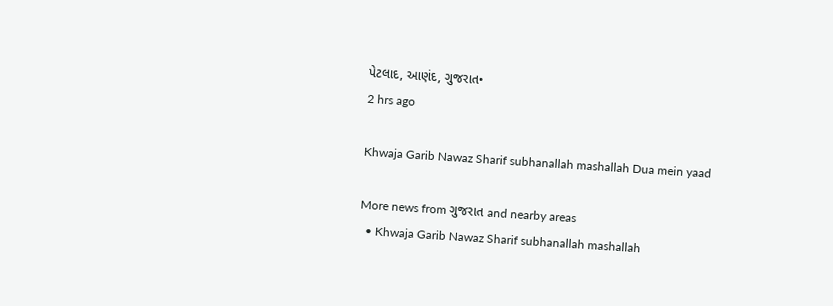પેટલાદ, આણંદ, ગુજરાત•
2 hrs ago

Khwaja Garib Nawaz Sharif subhanallah mashallah Dua mein yaad

More news from ગુજરાત and nearby areas
  • Khwaja Garib Nawaz Sharif subhanallah mashallah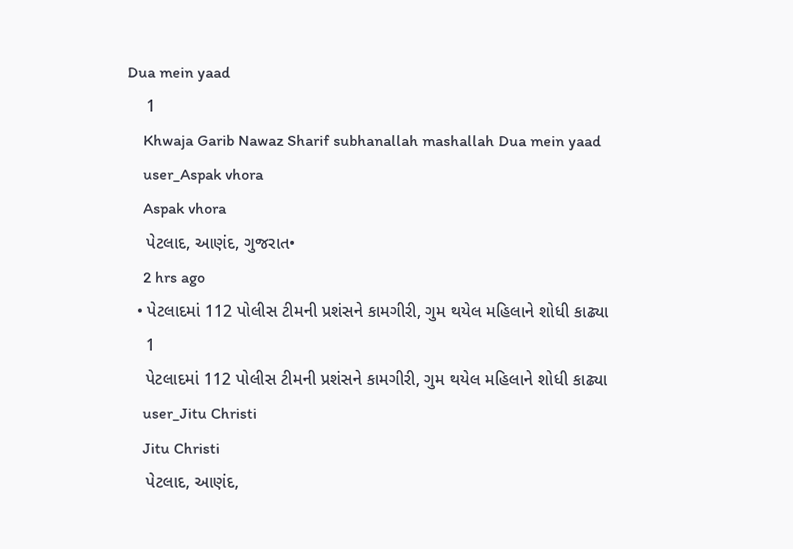Dua mein yaad
    1
    Khwaja Garib Nawaz Sharif subhanallah mashallah Dua mein yaad
    user_Aspak vhora
    Aspak vhora
    પેટલાદ, આણંદ, ગુજરાત•
    2 hrs ago
  • પેટલાદમાં 112 પોલીસ ટીમની પ્રશંસને કામગીરી, ગુમ થયેલ મહિલાને શોધી કાઢ્યા
    1
    પેટલાદમાં 112 પોલીસ ટીમની પ્રશંસને કામગીરી, ગુમ થયેલ મહિલાને શોધી કાઢ્યા
    user_Jitu Christi
    Jitu Christi
    પેટલાદ, આણંદ,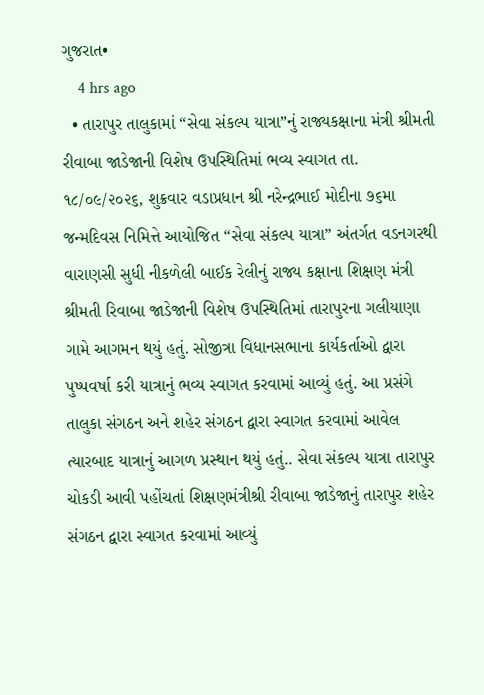ગુજરાત•
    4 hrs ago
  • તારાપુર તાલુકામાં “સેવા સંકલ્પ યાત્રા”નું રાજ્યકક્ષાના મંત્રી શ્રીમતી રીવાબા જાડેજાની વિશેષ ઉપસ્થિતિમાં ભવ્ય સ્વાગત તા. ૧૮/૦૯/૨૦૨૬, શુક્રવાર વડાપ્રધાન શ્રી નરેન્દ્રભાઈ મોદીના ૭૬મા જન્મદિવસ નિમિત્તે આયોજિત “સેવા સંકલ્પ યાત્રા” અંતર્ગત વડનગરથી વારાણસી સુધી નીકળેલી બાઈક રેલીનું રાજ્ય કક્ષાના શિક્ષણ મંત્રી શ્રીમતી રિવાબા જાડેજાની વિશેષ ઉપસ્થિતિમાં તારાપુરના ગલીયાણા ગામે આગમન થયું હતું. સોજીત્રા વિધાનસભાના કાર્યકર્તાઓ દ્વારા પુષ્પવર્ષા કરી યાત્રાનું ભવ્ય સ્વાગત કરવામાં આવ્યું હતું. આ પ્રસંગે તાલુકા સંગઠન અને શહેર સંગઠન દ્વારા સ્વાગત કરવામાં આવેલ ત્યારબાદ યાત્રાનું આગળ પ્રસ્થાન થયું હતું.. સેવા સંકલ્પ યાત્રા તારાપુર ચોકડી આવી પહોંચતાં શિક્ષણમંત્રીશ્રી રીવાબા જાડેજાનું તારાપુર શહેર સંગઠન દ્વારા સ્વાગત કરવામાં આવ્યું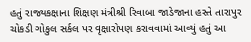હતું રાજ્યકક્ષાના શિક્ષણ મંત્રીશ્રી રિવાબા જાડેજાના હસ્તે તારાપુર ચોકડી ગોકુલ સર્કલ પર વૃક્ષારોપણ કરાવવામાં આવ્યું હતું આ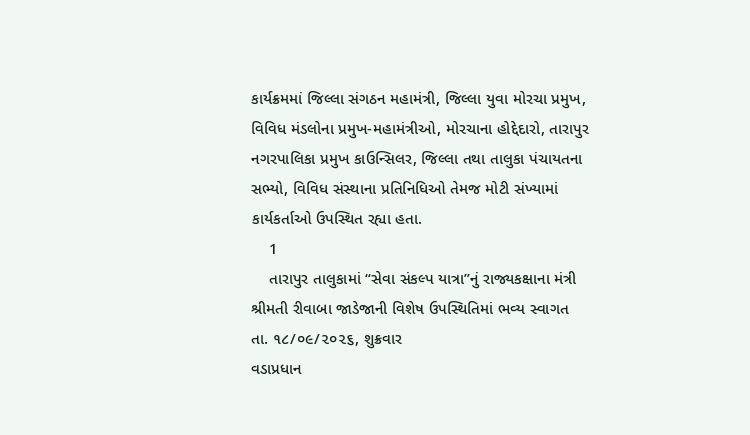કાર્યક્રમમાં જિલ્લા સંગઠન મહામંત્રી, જિલ્લા યુવા મોરચા પ્રમુખ, વિવિધ મંડલોના પ્રમુખ-મહામંત્રીઓ, મોરચાના હોદ્દેદારો, તારાપુર નગરપાલિકા પ્રમુખ કાઉન્સિલર, જિલ્લા તથા તાલુકા પંચાયતના સભ્યો, વિવિધ સંસ્થાના પ્રતિનિધિઓ તેમજ મોટી સંખ્યામાં કાર્યકર્તાઓ ઉપસ્થિત રહ્યા હતા.
    1
    તારાપુર તાલુકામાં “સેવા સંકલ્પ યાત્રા”નું રાજ્યકક્ષાના મંત્રી શ્રીમતી રીવાબા જાડેજાની વિશેષ ઉપસ્થિતિમાં ભવ્ય સ્વાગત
તા. ૧૮/૦૯/૨૦૨૬, શુક્રવાર
વડાપ્રધાન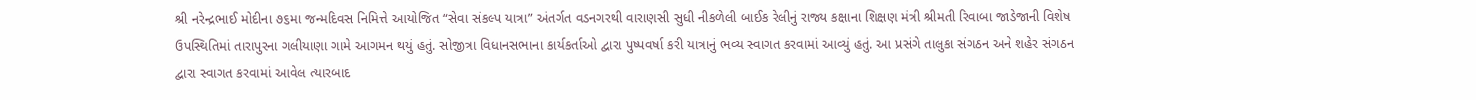શ્રી નરેન્દ્રભાઈ મોદીના ૭૬મા જન્મદિવસ નિમિત્તે આયોજિત “સેવા સંકલ્પ યાત્રા” અંતર્ગત વડનગરથી વારાણસી સુધી નીકળેલી બાઈક રેલીનું રાજ્ય કક્ષાના શિક્ષણ મંત્રી શ્રીમતી રિવાબા જાડેજાની વિશેષ ઉપસ્થિતિમાં તારાપુરના ગલીયાણા ગામે આગમન થયું હતું. સોજીત્રા વિધાનસભાના કાર્યકર્તાઓ દ્વારા પુષ્પવર્ષા કરી યાત્રાનું ભવ્ય સ્વાગત કરવામાં આવ્યું હતું. આ પ્રસંગે તાલુકા સંગઠન અને શહેર સંગઠન દ્વારા સ્વાગત કરવામાં આવેલ ત્યારબાદ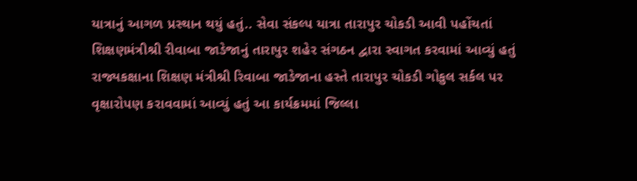યાત્રાનું આગળ પ્રસ્થાન થયું હતું.. સેવા સંકલ્પ યાત્રા તારાપુર ચોકડી આવી પહોંચતાં શિક્ષણમંત્રીશ્રી રીવાબા જાડેજાનું તારાપુર શહેર સંગઠન દ્વારા સ્વાગત કરવામાં આવ્યું હતું રાજ્યકક્ષાના શિક્ષણ મંત્રીશ્રી રિવાબા જાડેજાના હસ્તે તારાપુર ચોકડી ગોકુલ સર્કલ પર વૃક્ષારોપણ કરાવવામાં આવ્યું હતું આ કાર્યક્રમમાં જિલ્લા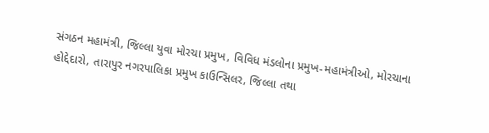સંગઠન મહામંત્રી, જિલ્લા યુવા મોરચા પ્રમુખ, વિવિધ મંડલોના પ્રમુખ-મહામંત્રીઓ, મોરચાના હોદ્દેદારો, તારાપુર નગરપાલિકા પ્રમુખ કાઉન્સિલર, જિલ્લા તથા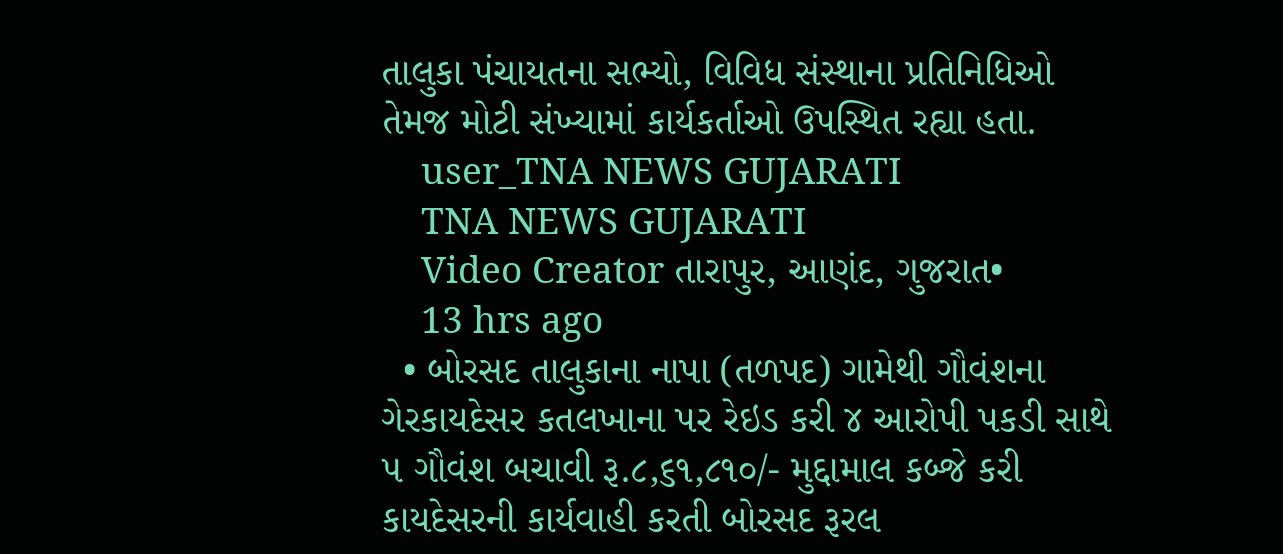તાલુકા પંચાયતના સભ્યો, વિવિધ સંસ્થાના પ્રતિનિધિઓ તેમજ મોટી સંખ્યામાં કાર્યકર્તાઓ ઉપસ્થિત રહ્યા હતા.
    user_TNA NEWS GUJARATI
    TNA NEWS GUJARATI
    Video Creator તારાપુર, આણંદ, ગુજરાત•
    13 hrs ago
  • બોરસદ તાલુકાના નાપા (તળપદ) ગામેથી ગૌવંશના ગેરકાયદેસર કતલખાના પર રેઇડ કરી ૪ આરોપી પકડી સાથે ૫ ગૌવંશ બચાવી રૂ.૮,૬૧,૮૧૦/- મુદ્દામાલ કબ્જે કરી કાયદેસરની કાર્યવાહી કરતી બોરસદ રૂરલ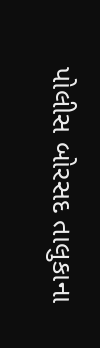પોલીસ બોરસદ તાલુકાના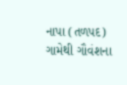નાપા (તળપદ) ગામેથી ગૌવંશના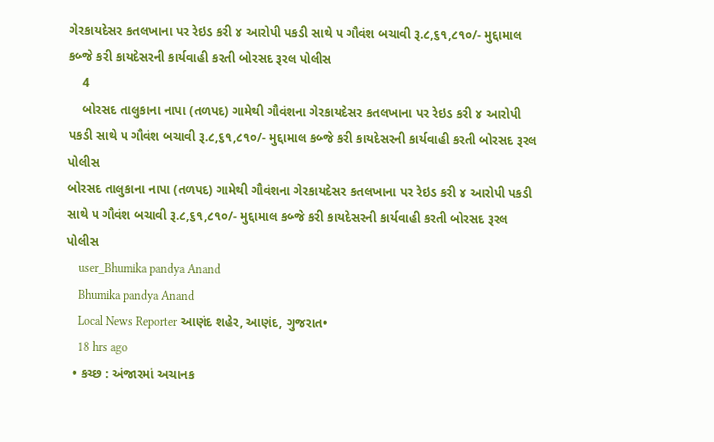ગેરકાયદેસર કતલખાના પર રેઇડ કરી ૪ આરોપી પકડી સાથે ૫ ગૌવંશ બચાવી રૂ.૮,૬૧,૮૧૦/- મુદ્દામાલ કબ્જે કરી કાયદેસરની કાર્યવાહી કરતી બોરસદ રૂરલ પોલીસ
    4
    બોરસદ તાલુકાના નાપા (તળપદ) ગામેથી ગૌવંશના ગેરકાયદેસર કતલખાના પર રેઇડ કરી ૪ આરોપી પકડી સાથે ૫ ગૌવંશ બચાવી રૂ.૮,૬૧,૮૧૦/- મુદ્દામાલ કબ્જે કરી કાયદેસરની કાર્યવાહી કરતી બોરસદ રૂરલ પોલીસ
બોરસદ તાલુકાના નાપા (તળપદ) ગામેથી ગૌવંશના ગેરકાયદેસર કતલખાના પર રેઇડ કરી ૪ આરોપી પકડી સાથે ૫ ગૌવંશ બચાવી રૂ.૮,૬૧,૮૧૦/- મુદ્દામાલ કબ્જે કરી કાયદેસરની કાર્યવાહી કરતી બોરસદ રૂરલ પોલીસ
    user_Bhumika pandya Anand
    Bhumika pandya Anand
    Local News Reporter આણંદ શહેર, આણંદ, ગુજરાત•
    18 hrs ago
  • કચ્છ : અંજારમાં અચાનક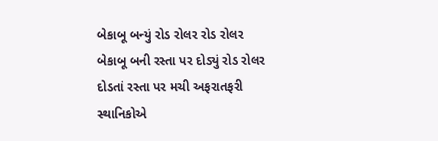બેકાબૂ બન્યું રોડ રોલર રોડ રોલર બેકાબૂ બની રસ્તા પર દોડ્યું રોડ રોલર દોડતાં રસ્તા પર મચી અફરાતફરી સ્થાનિકોએ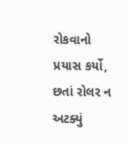રોકવાનો પ્રયાસ કર્યો, છતાં રોલર ન અટક્યું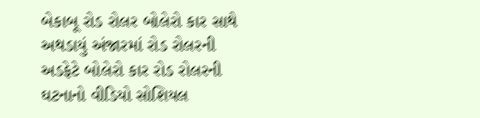બેકાબૂ રોડ રોલર બોલેરો કાર સાથે અથડાયું અંજારમાં રોડ રોલરની અડફેટે બોલેરો કાર રોડ રોલરની ઘટનાનો વીડિયો સોશિયલ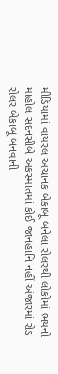મીડિયામાં વાયરલ અચાનક બેકાબૂ બનેલા રોલરથી લોકોમાં ભયનો માહોલ સદનસીબે અકસ્માતમાં કોઈ જાનહાનિ નહીં અંજારમાં રોડ રોલર બેકાબૂ બનવાની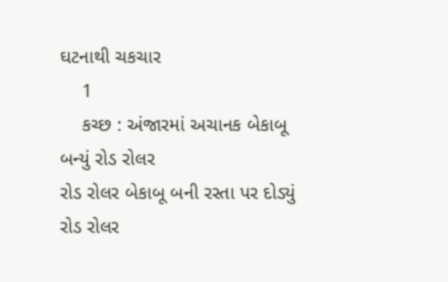ઘટનાથી ચકચાર
    1
    કચ્છ : અંજારમાં અચાનક બેકાબૂ બન્યું રોડ રોલર
રોડ રોલર બેકાબૂ બની રસ્તા પર દોડ્યું
રોડ રોલર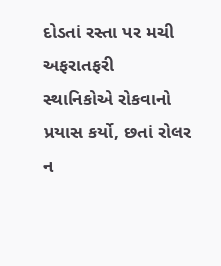દોડતાં રસ્તા પર મચી અફરાતફરી
સ્થાનિકોએ રોકવાનો પ્રયાસ કર્યો, છતાં રોલર ન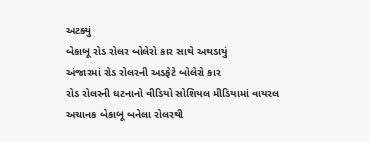અટક્યું
બેકાબૂ રોડ રોલર બોલેરો કાર સાથે અથડાયું
અંજારમાં રોડ રોલરની અડફેટે બોલેરો કાર
રોડ રોલરની ઘટનાનો વીડિયો સોશિયલ મીડિયામાં વાયરલ
અચાનક બેકાબૂ બનેલા રોલરથી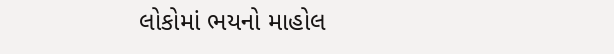લોકોમાં ભયનો માહોલ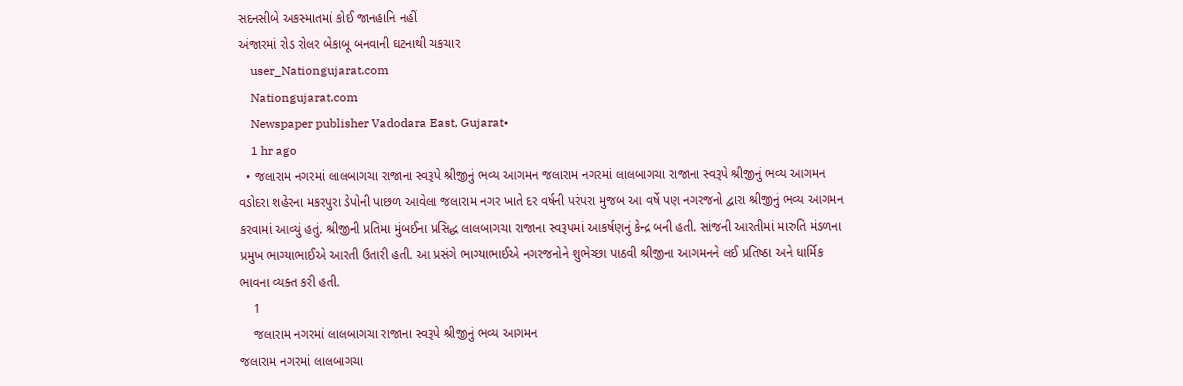સદનસીબે અકસ્માતમાં કોઈ જાનહાનિ નહીં
અંજારમાં રોડ રોલર બેકાબૂ બનવાની ઘટનાથી ચકચાર
    user_Nationgujarat.com
    Nationgujarat.com
    Newspaper publisher Vadodara East, Gujarat•
    1 hr ago
  • જલારામ નગરમાં લાલબાગચા રાજાના સ્વરૂપે શ્રીજીનું ભવ્ય આગમન જલારામ નગરમાં લાલબાગચા રાજાના સ્વરૂપે શ્રીજીનું ભવ્ય આગમન વડોદરા શહેરના મકરપુરા ડેપોની પાછળ આવેલા જલારામ નગર ખાતે દર વર્ષની પરંપરા મુજબ આ વર્ષે પણ નગરજનો દ્વારા શ્રીજીનું ભવ્ય આગમન કરવામાં આવ્યું હતું. શ્રીજીની પ્રતિમા મુંબઈના પ્રસિદ્ધ લાલબાગચા રાજાના સ્વરૂપમાં આકર્ષણનું કેન્દ્ર બની હતી. સાંજની આરતીમાં મારુતિ મંડળના પ્રમુખ ભાગ્યાભાઈએ આરતી ઉતારી હતી. આ પ્રસંગે ભાગ્યાભાઈએ નગરજનોને શુભેચ્છા પાઠવી શ્રીજીના આગમનને લઈ પ્રતિષ્ઠા અને ધાર્મિક ભાવના વ્યક્ત કરી હતી.
    1
    જલારામ નગરમાં લાલબાગચા રાજાના સ્વરૂપે શ્રીજીનું ભવ્ય આગમન
જલારામ નગરમાં લાલબાગચા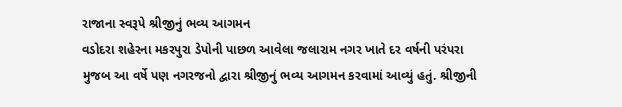રાજાના સ્વરૂપે શ્રીજીનું ભવ્ય આગમન
વડોદરા શહેરના મકરપુરા ડેપોની પાછળ આવેલા જલારામ નગર ખાતે દર વર્ષની પરંપરા મુજબ આ વર્ષે પણ નગરજનો દ્વારા શ્રીજીનું ભવ્ય આગમન કરવામાં આવ્યું હતું. શ્રીજીની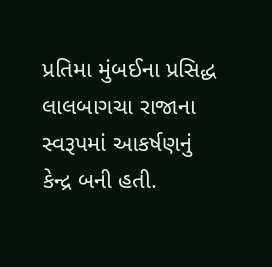પ્રતિમા મુંબઈના પ્રસિદ્ધ લાલબાગચા રાજાના સ્વરૂપમાં આકર્ષણનું કેન્દ્ર બની હતી.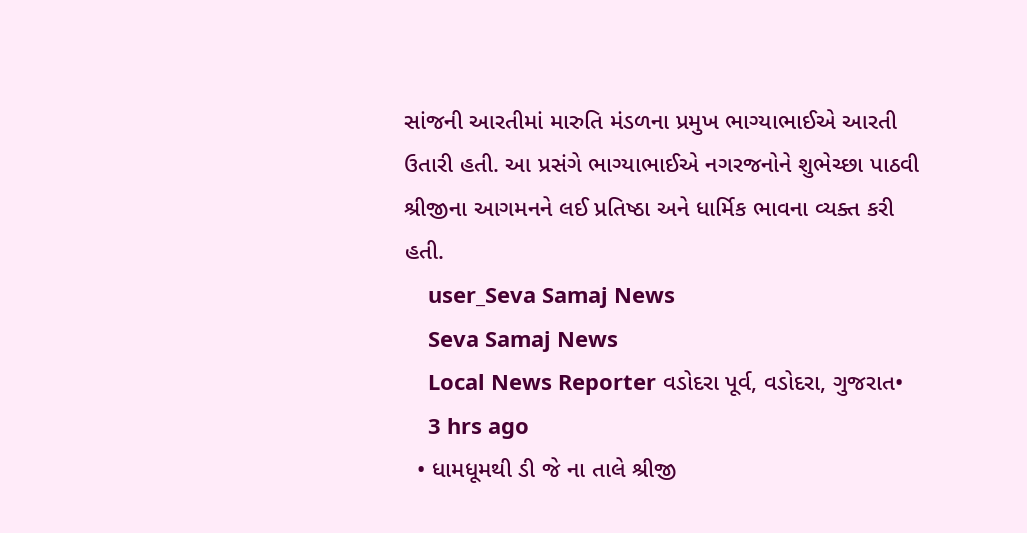સાંજની આરતીમાં મારુતિ મંડળના પ્રમુખ ભાગ્યાભાઈએ આરતી ઉતારી હતી. આ પ્રસંગે ભાગ્યાભાઈએ નગરજનોને શુભેચ્છા પાઠવી શ્રીજીના આગમનને લઈ પ્રતિષ્ઠા અને ધાર્મિક ભાવના વ્યક્ત કરી હતી.
    user_Seva Samaj News
    Seva Samaj News
    Local News Reporter વડોદરા પૂર્વ, વડોદરા, ગુજરાત•
    3 hrs ago
  • ધામધૂમથી ડી જે ના તાલે શ્રીજી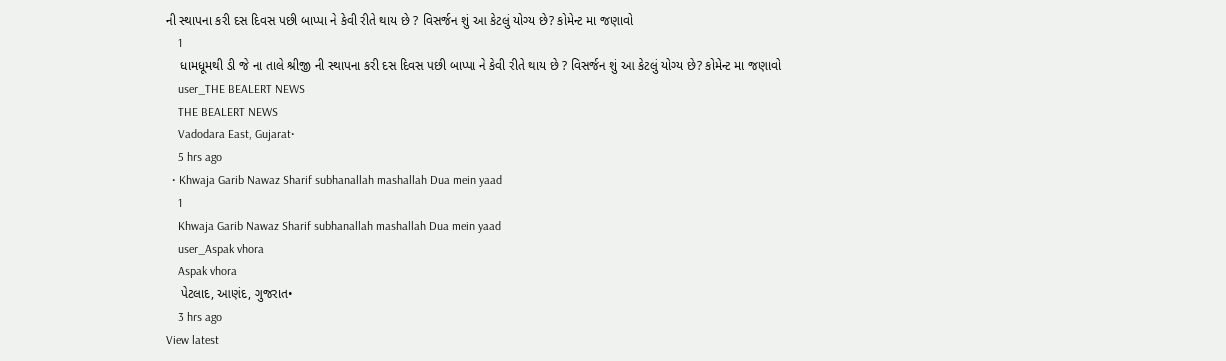ની સ્થાપના કરી દસ દિવસ પછી બાપ્પા ને કેવી રીતે થાય છે ? વિસર્જન શું આ કેટલું યોગ્ય છે? કોમેન્ટ મા જણાવો
    1
    ધામધૂમથી ડી જે ના તાલે શ્રીજી ની સ્થાપના કરી દસ દિવસ પછી બાપ્પા ને કેવી રીતે થાય છે ? વિસર્જન શું આ કેટલું યોગ્ય છે? કોમેન્ટ મા જણાવો
    user_THE BEALERT NEWS
    THE BEALERT NEWS
    Vadodara East, Gujarat•
    5 hrs ago
  • Khwaja Garib Nawaz Sharif subhanallah mashallah Dua mein yaad
    1
    Khwaja Garib Nawaz Sharif subhanallah mashallah Dua mein yaad
    user_Aspak vhora
    Aspak vhora
    પેટલાદ, આણંદ, ગુજરાત•
    3 hrs ago
View latest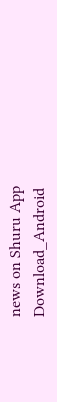news on Shuru App
Download_Android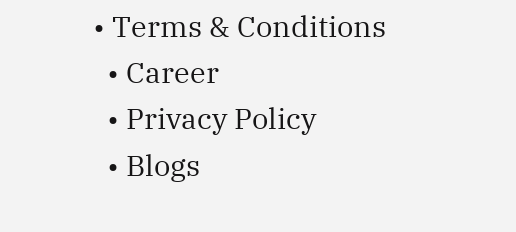• Terms & Conditions
  • Career
  • Privacy Policy
  • Blogs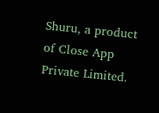Shuru, a product of Close App Private Limited.